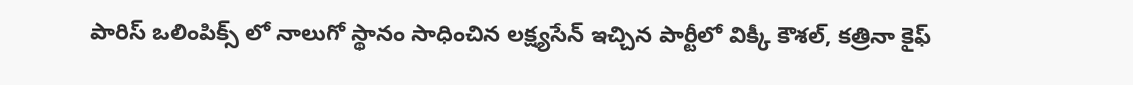పారిస్ ఒలింపిక్స్ లో నాలుగో స్థానం సాధించిన లక్ష్యసేన్ ఇచ్చిన పార్టీలో విక్కీ కౌశల్, కత్రినా కైఫ్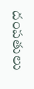దంపతులు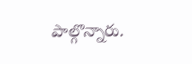పాల్గొన్నారు.